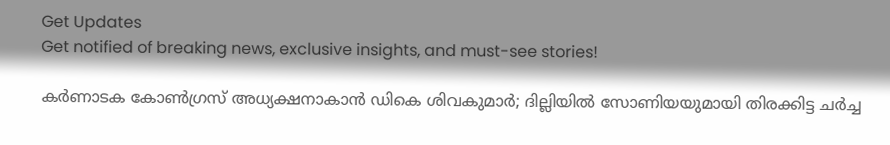Get Updates
Get notified of breaking news, exclusive insights, and must-see stories!

കര്‍ണാടക കോണ്‍ഗ്രസ് അധ്യക്ഷനാകാന്‍ ഡികെ ശിവകുമാര്‍; ദില്ലിയില്‍ സോണിയയുമായി തിരക്കിട്ട ചര്‍ച്ച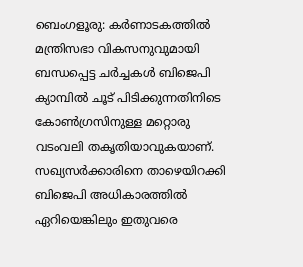ബെംഗളൂരു: കര്‍ണാടകത്തില്‍ മന്ത്രിസഭാ വികസനുവുമായി ബന്ധപ്പെട്ട ചര്‍ച്ചകള്‍ ബിജെപി ക്യാമ്പില്‍ ചൂട് പിടിക്കുന്നതിനിടെ കോണ്‍ഗ്രസിനുള്ള മറ്റൊരു വടംവലി തകൃതിയാവുകയാണ്. സഖ്യസര്‍ക്കാരിനെ താഴെയിറക്കി ബിജെപി അധികാരത്തില്‍ ഏറിയെങ്കിലും ഇതുവരെ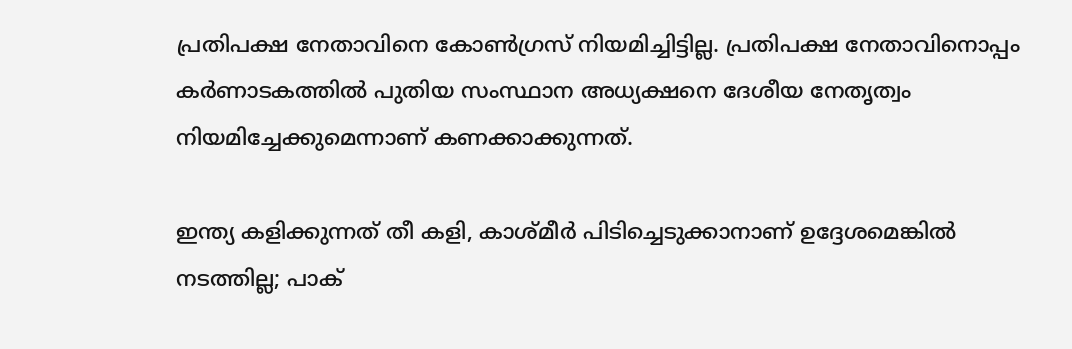പ്രതിപക്ഷ നേതാവിനെ കോണ്‍ഗ്രസ് നിയമിച്ചിട്ടില്ല. പ്രതിപക്ഷ നേതാവിനൊപ്പം കര്‍ണാടകത്തില്‍ പുതിയ സംസ്ഥാന അധ്യക്ഷനെ ദേശീയ നേതൃത്വം നിയമിച്ചേക്കുമെന്നാണ് കണക്കാക്കുന്നത്.

ഇന്ത്യ കളിക്കുന്നത് തീ കളി, കാശ്മീര്‍ പിടിച്ചെടുക്കാനാണ് ഉദ്ദേശമെങ്കില്‍ നടത്തില്ല; പാക്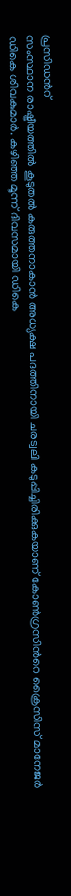പ്രസിഡന്‍റ്
സംസ്ഥാന രാഷ്ട്രീയത്തില്‍ കൂടുതല്‍ കരുത്തനാകാന്‍ അധ്യക്ഷ പദത്തിനായി ചരട്വലി കടുപ്പിച്ചിരിക്കുകയാണ് കോണ്‍ഗ്രസിന്‍റെ ക്രൈസിസ് മാനേജര്‍ ഡികെ ശിവകുമാര്‍. കഴിഞ്ഞ മൂന്ന് ദിവസമായി ഡികെ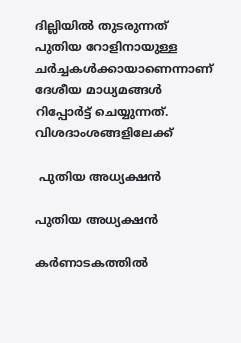ദില്ലിയില്‍ തുടരുന്നത് പുതിയ റോളിനായുള്ള ചര്‍ച്ചകള്‍ക്കായാണെന്നാണ് ദേശീയ മാധ്യമങ്ങള്‍ റിപ്പോര്‍ട്ട് ചെയ്യുന്നത്. വിശദാംശങ്ങളിലേക്ക്

 പുതിയ അധ്യക്ഷന്‍

പുതിയ അധ്യക്ഷന്‍

കര്‍ണാടകത്തില്‍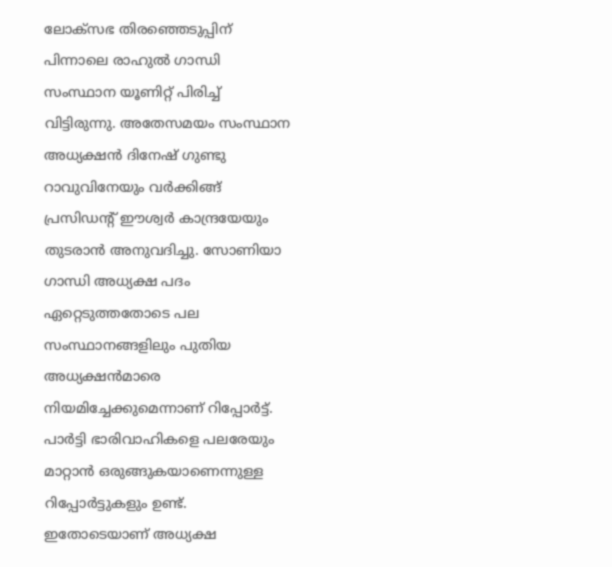ലോക്സഭ തിരഞ്ഞെടുപ്പിന് പിന്നാലെ രാഹുല്‍ ഗാന്ധി സംസ്ഥാന യൂണിറ്റ് പിരിച്ച് വിട്ടിരുന്നു. അതേസമയം സംസ്ഥാന അധ്യക്ഷന്‍ ദിനേഷ് ഗുണ്ടു റാവുവിനേയും വര്‍ക്കിങ്ങ് പ്രസിഡന്‍റ് ഈശ്വര്‍ കാന്ദ്രയേയും തുടരാന്‍ അനുവദിച്ചു. സോണിയാ ഗാന്ധി അധ്യക്ഷ പദം ഏറ്റെടുത്തതോടെ പല സംസ്ഥാനങ്ങളിലും പുതിയ അധ്യക്ഷന്‍മാരെ നിയമിച്ചേക്കുമെന്നാണ് റിപ്പോര്‍ട്ട്. പാര്‍ട്ടി ഭാരിവാഹികളെ പലരേയും മാറ്റാന്‍ ഒരുങ്ങുകയാണെന്നുള്ള റിപ്പോര്‍ട്ടുകളും ഉണ്ട്. ഇതോടെയാണ് അധ്യക്ഷ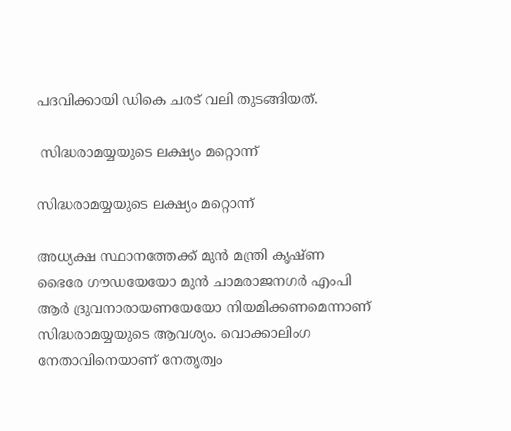പദവിക്കായി ഡികെ ചരട് വലി തുടങ്ങിയത്.

 സിദ്ധരാമയ്യയുടെ ലക്ഷ്യം മറ്റൊന്ന്

സിദ്ധരാമയ്യയുടെ ലക്ഷ്യം മറ്റൊന്ന്

അധ്യക്ഷ സ്ഥാനത്തേക്ക് മുന്‍ മന്ത്രി കൃഷ്ണ ഭൈരേ ഗൗഡയേയോ മുന്‍ ചാമരാജനഗര്‍ എംപി ആര്‍ ദ്രുവനാരായണയേയോ നിയമിക്കണമെന്നാണ് സിദ്ധരാമയ്യയുടെ ആവശ്യം. വൊക്കാലിംഗ നേതാവിനെയാണ് നേതൃത്വം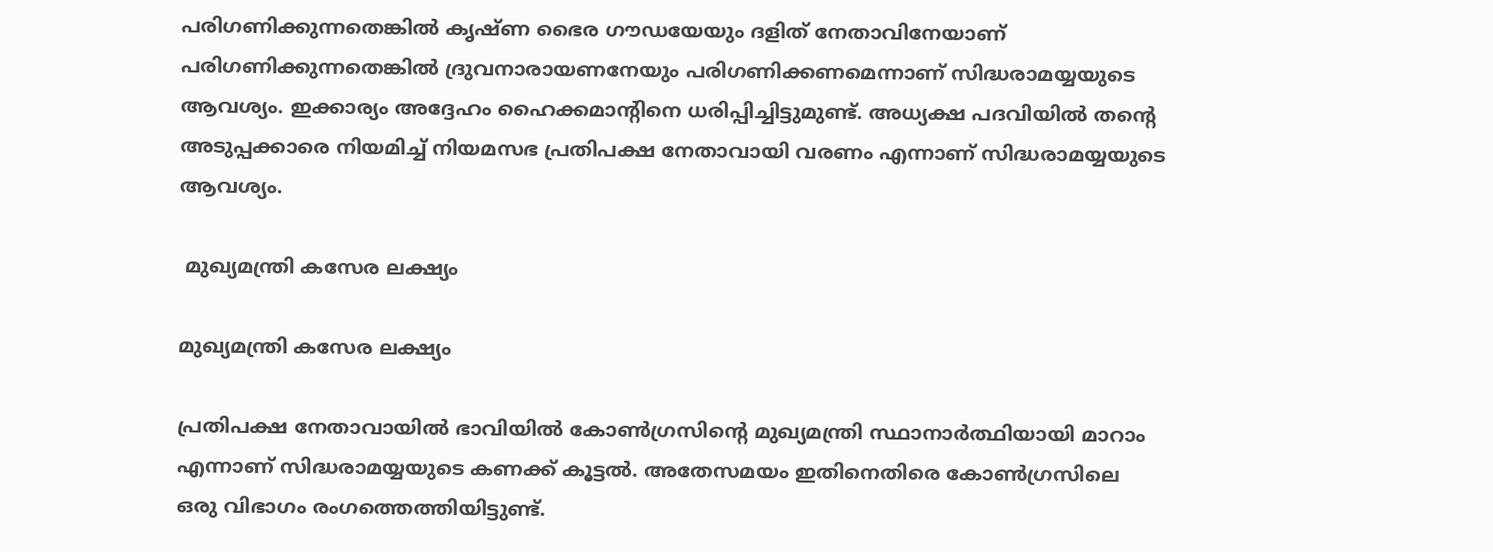പരിഗണിക്കുന്നതെങ്കില്‍ കൃഷ്ണ ഭൈര ഗൗഡയേയും ദളിത് നേതാവിനേയാണ് പരിഗണിക്കുന്നതെങ്കില്‍ ദ്രുവനാരായണനേയും പരിഗണിക്കണമെന്നാണ് സിദ്ധരാമയ്യയുടെ ആവശ്യം. ഇക്കാര്യം അദ്ദേഹം ഹൈക്കമാന്‍റിനെ ധരിപ്പിച്ചിട്ടുമുണ്ട്. അധ്യക്ഷ പദവിയില്‍ തന്‍റെ അടുപ്പക്കാരെ നിയമിച്ച് നിയമസഭ പ്രതിപക്ഷ നേതാവായി വരണം എന്നാണ് സിദ്ധരാമയ്യയുടെ ആവശ്യം.

 മുഖ്യമന്ത്രി കസേര ലക്ഷ്യം

മുഖ്യമന്ത്രി കസേര ലക്ഷ്യം

പ്രതിപക്ഷ നേതാവായില്‍ ഭാവിയില്‍ കോണ്‍ഗ്രസിന്‍റെ മുഖ്യമന്ത്രി സ്ഥാനാര്‍ത്ഥിയായി മാറാം എന്നാണ് സിദ്ധരാമയ്യയുടെ കണക്ക് കൂട്ടല്‍. അതേസമയം ഇതിനെതിരെ കോണ്‍ഗ്രസിലെ ഒരു വിഭാഗം രംഗത്തെത്തിയിട്ടുണ്ട്.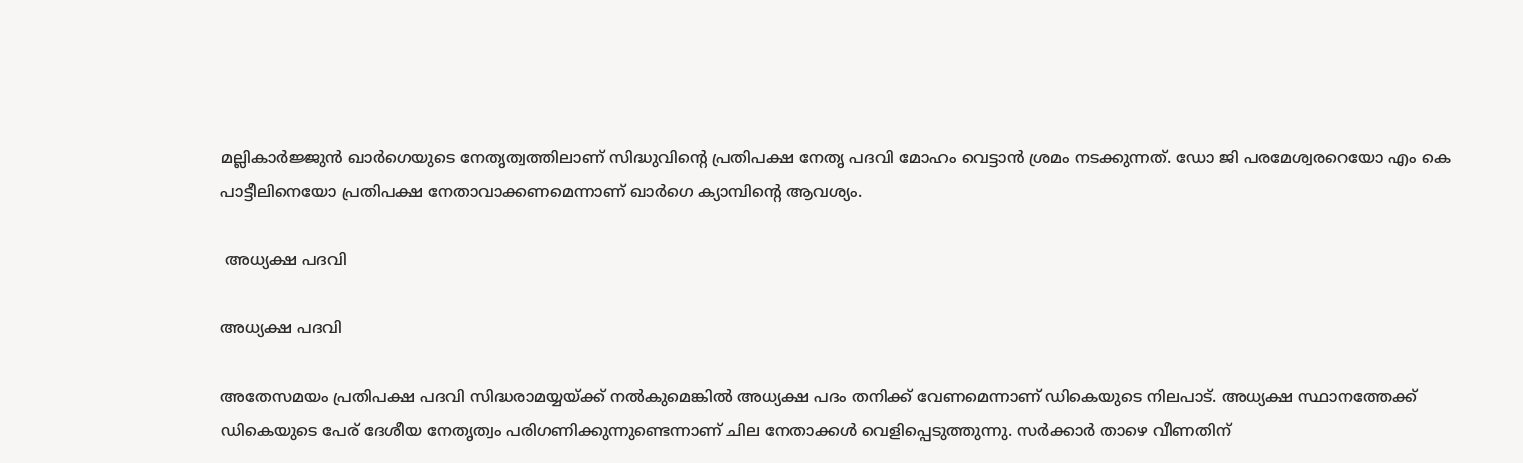മല്ലികാര്‍ജ്ജുന്‍ ഖാര്‍ഗെയുടെ നേതൃത്വത്തിലാണ് സിദ്ധുവിന്‍റെ പ്രതിപക്ഷ നേതൃ പദവി മോഹം വെട്ടാന്‍ ശ്രമം നടക്കുന്നത്. ഡോ ജി പരമേശ്വരറെയോ എം കെ പാട്ടീലിനെയോ പ്രതിപക്ഷ നേതാവാക്കണമെന്നാണ് ഖാര്‍ഗെ ക്യാമ്പിന്‍റെ ആവശ്യം.

 അധ്യക്ഷ പദവി

അധ്യക്ഷ പദവി

അതേസമയം പ്രതിപക്ഷ പദവി സിദ്ധരാമയ്യയ്ക്ക് നല്‍കുമെങ്കില്‍ അധ്യക്ഷ പദം തനിക്ക് വേണമെന്നാണ് ഡികെയുടെ നിലപാട്. അധ്യക്ഷ സ്ഥാനത്തേക്ക് ഡികെയുടെ പേര് ദേശീയ നേതൃത്വം പരിഗണിക്കുന്നുണ്ടെന്നാണ് ചില നേതാക്കള്‍ വെളിപ്പെടുത്തുന്നു. സര്‍ക്കാര്‍ താഴെ വീണതിന്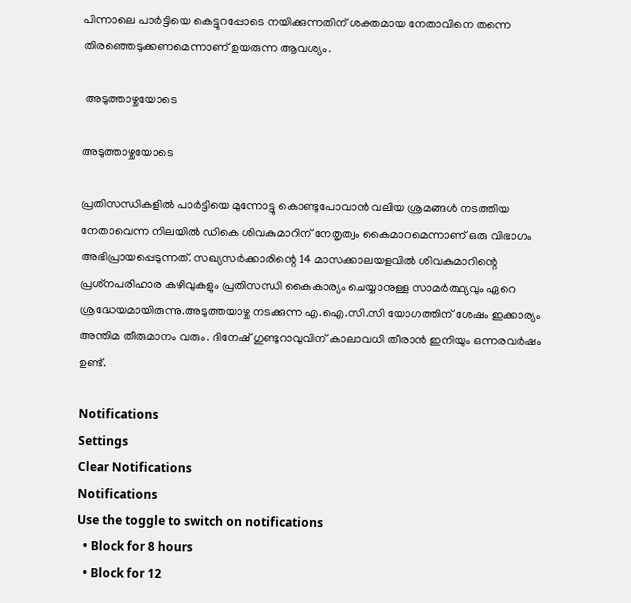പിന്നാലെ പാര്‍ട്ടിയെ കെട്ടുറപ്പോടെ നയിക്കുന്നതിന് ശക്തമായ നേതാവിനെ തന്നെ തിരഞ്ഞെടുക്കണമെന്നാണ് ഉയരുന്ന ആവശ്യം.

 അടുത്താഴ്ചയോടെ

അടുത്താഴ്ചയോടെ

പ്രതിസന്ധികളില്‍ പാര്‍ട്ടിയെ മുന്നോട്ടു കൊണ്ടുപോവാന്‍ വലിയ ശ്രമങ്ങള്‍ നടത്തിയ നേതാവെന്ന നിലയില്‍ ഡികെ ശിവകുമാറിന് നേതൃത്വം കൈമാറമെന്നാണ് ഒരു വിഭാഗം അഭിപ്രായപ്പെടുന്നത്. സഖ്യസർക്കാരിന്റെ 14 മാസക്കാലയളവിൽ ശിവകുമാറിന്റെ പ്രശ്‌നപരിഹാര കഴിവുകളും പ്രതിസന്ധി കൈകാര്യം ചെയ്യാനുള്ള സാമര്‍ത്ഥ്യവും ഏറെ ശ്രദ്ധേയമായിരുന്നു.അടുത്തയാഴ്ച നടക്കുന്ന എ.ഐ.സി.സി യോഗത്തിന് ശേഷം ഇക്കാര്യം അന്തിമ തീരുമാനം വരും. ദിനേഷ് ഗുണ്ടുറാവുവിന് കാലാവധി തീരാന്‍ ഇനിയും ഒന്നരവര്‍ഷം ഉണ്ട്.

Notifications
Settings
Clear Notifications
Notifications
Use the toggle to switch on notifications
  • Block for 8 hours
  • Block for 12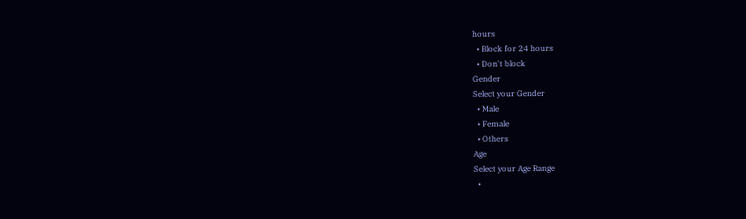hours
  • Block for 24 hours
  • Don't block
Gender
Select your Gender
  • Male
  • Female
  • Others
Age
Select your Age Range
  •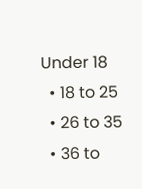Under 18
  • 18 to 25
  • 26 to 35
  • 36 to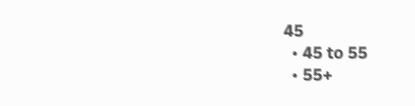45
  • 45 to 55
  • 55+